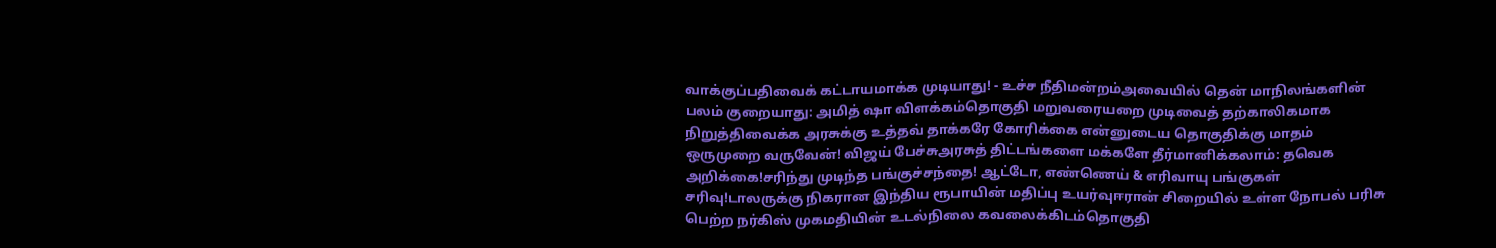வாக்குப்பதிவைக் கட்டாயமாக்க முடியாது! - உச்ச நீதிமன்றம்அவையில் தென் மாநிலங்களின் பலம் குறையாது: அமித் ஷா விளக்கம்தொகுதி மறுவரையறை முடிவைத் தற்காலிகமாக நிறுத்திவைக்க அரசுக்கு உத்தவ் தாக்கரே கோரிக்கை என்னுடைய தொகுதிக்கு மாதம் ஒருமுறை வருவேன்! விஜய் பேச்சுஅரசுத் திட்டங்களை மக்களே தீர்மானிக்கலாம்: தவெக அறிக்கை!சரிந்து முடிந்த பங்குச்சந்தை! ஆட்டோ, எண்ணெய் & எரிவாயு பங்குகள் சரிவு!டாலருக்கு நிகரான இந்திய ரூபாயின் மதிப்பு உயர்வுஈரான் சிறையில் உள்ள நோபல் பரிசு பெற்ற நர்கிஸ் முகமதியின் உடல்நிலை கவலைக்கிடம்தொகுதி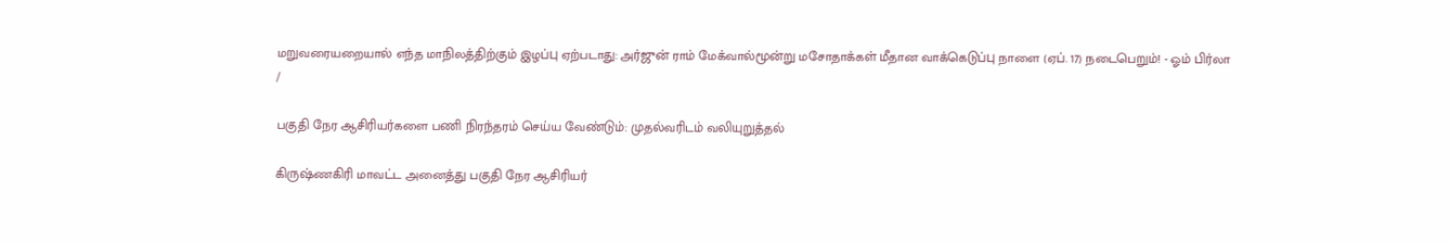மறுவரையறையால் எந்த மாநிலத்திற்கும் இழப்பு ஏற்படாது: அர்ஜுன் ராம் மேக்வால்மூன்று மசோதாக்கள் மீதான வாக்கெடுப்பு நாளை (ஏப். 17) நடைபெறும்! - ஓம் பிர்லா
/

பகுதி நேர ஆசிரியர்களை பணி நிரந்தரம் செய்ய வேண்டும்: முதல்வரிடம் வலியுறுத்தல்

கிருஷ்ணகிரி மாவட்ட அனைத்து பகுதி நேர ஆசிரியர்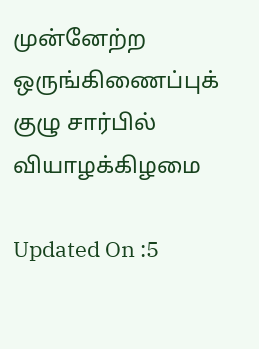முன்னேற்ற ஒருங்கிணைப்புக் குழு சார்பில் வியாழக்கிழமை

Updated On :5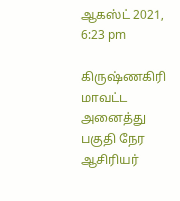ஆகஸ்ட் 2021, 6:23 pm

கிருஷ்ணகிரி மாவட்ட அனைத்து பகுதி நேர ஆசிரியர்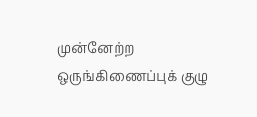முன்னேற்ற ஒருங்கிணைப்புக் குழு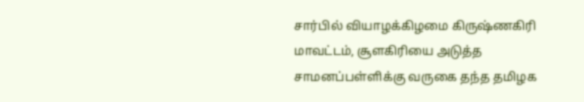சார்பில் வியாழக்கிழமை கிருஷ்ணகிரி மாவட்டம், சூளகிரியை அடுத்த சாமனப்பள்ளிக்கு வருகை தந்த தமிழக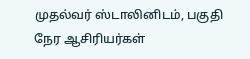முதல்வர் ஸ்டாலினிடம், பகுதி நேர ஆசிரியர்கள்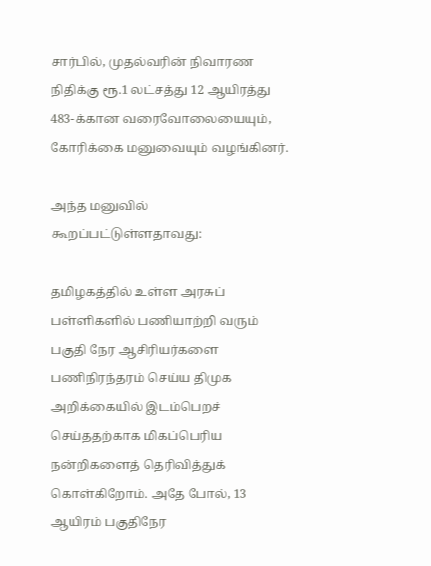சார்பில், முதல்வரின் நிவாரண நிதிக்கு ரூ.1 லட்சத்து 12 ஆயிரத்து 483-க்கான வரைவோலையையும், கோரிக்கை மனுவையும் வழங்கினர்.

அந்த மனுவில் கூறப்பட்டுள்ளதாவது:

தமிழகத்தில் உள்ள அரசுப் பள்ளிகளில் பணியாற்றி வரும் பகுதி நேர ஆசிரியர்களை பணிநிரந்தரம் செய்ய திமுக அறிக்கையில் இடம்பெறச் செய்ததற்காக மிகப்பெரிய நன்றிகளைத் தெரிவித்துக் கொள்கிறோம். அதே போல், 13 ஆயிரம் பகுதிநேர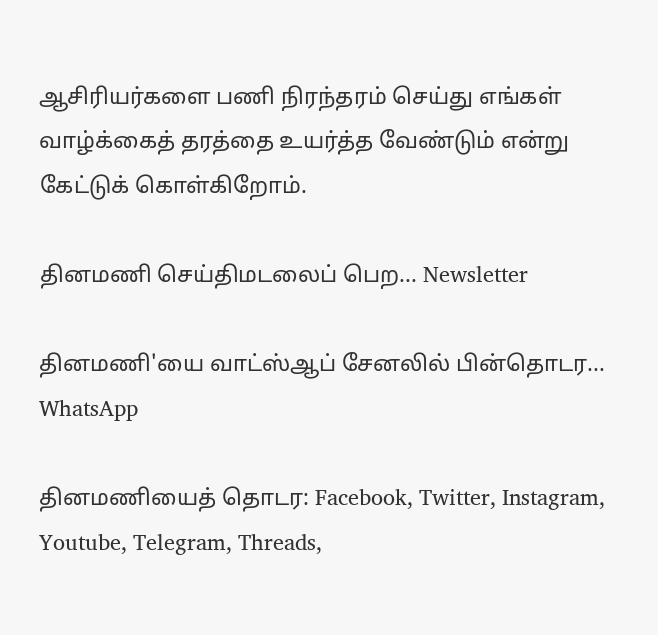ஆசிரியர்களை பணி நிரந்தரம் செய்து எங்கள் வாழ்க்கைத் தரத்தை உயர்த்த வேண்டும் என்று கேட்டுக் கொள்கிறோம்.

தினமணி செய்திமடலைப் பெற... Newsletter

தினமணி'யை வாட்ஸ்ஆப் சேனலில் பின்தொடர... WhatsApp

தினமணியைத் தொடர: Facebook, Twitter, Instagram, Youtube, Telegram, Threads,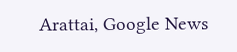Arattai, Google News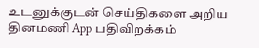உடனுக்குடன் செய்திகளை அறிய தினமணி App பதிவிறக்கம்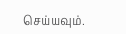செய்யவும்.